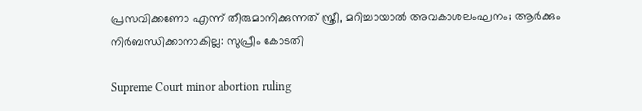പ്രസവിക്കണോ എന്ന് തീരുമാനിക്കുന്നത് സ്ത്രീ, മറിച്ചായാൽ അവകാശലംഘനം; ആർക്കും നിർബന്ധിക്കാനാകില്ല: സുപ്രീം കോടതി

Supreme Court minor abortion ruling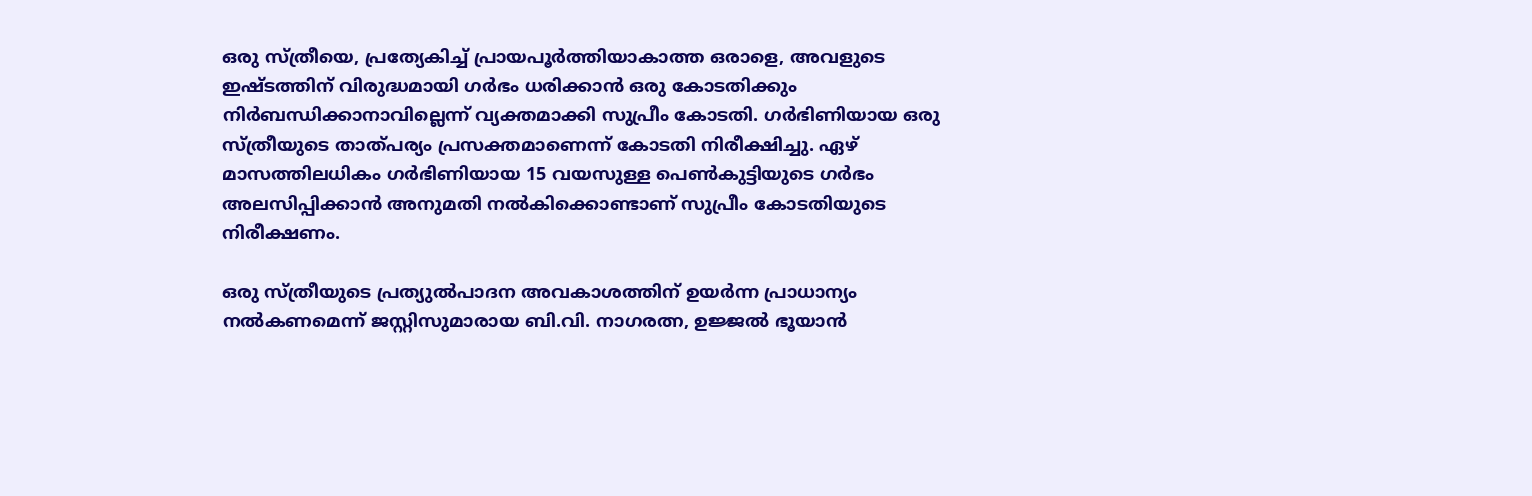ഒരു സ്ത്രീയെ, പ്രത്യേകിച്ച് പ്രായപൂർത്തിയാകാത്ത ഒരാളെ, അവളുടെ ഇഷ്ടത്തിന് വിരുദ്ധമായി ഗർഭം ധരിക്കാൻ ഒരു കോടതിക്കും നിർബന്ധിക്കാനാവില്ലെന്ന് വ്യക്തമാക്കി സുപ്രീം കോടതി. ഗർഭിണിയായ ഒരു സ്‌ത്രീയുടെ താത്‌പര്യം പ്രസക്തമാണെന്ന് കോടതി നിരീക്ഷിച്ചു. ഏഴ് മാസത്തിലധികം ഗർഭിണിയായ 15 വയസുള്ള പെൺകുട്ടിയുടെ ഗർഭം അലസിപ്പിക്കാൻ അനുമതി നല്‍കിക്കൊണ്ടാണ് സുപ്രീം കോടതിയുടെ നിരീക്ഷണം.

ഒരു സ്ത്രീയുടെ പ്രത്യുല്‍പാദന അവകാശത്തിന് ഉയർന്ന പ്രാധാന്യം നല്‍കണമെന്ന് ജസ്റ്റിസുമാരായ ബി.വി. നാഗരത്ന, ഉജ്ജൽ ഭൂയാൻ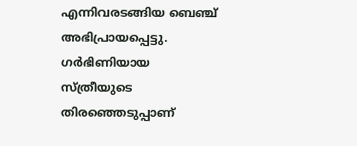എന്നിവരടങ്ങിയ ബെഞ്ച് അഭിപ്രായപ്പെട്ടു. ഗർഭിണിയായ സ്ത്രീയുടെ തിരഞ്ഞെടുപ്പാണ്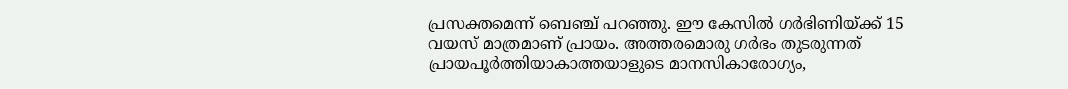പ്രസക്തമെന്ന് ബെഞ്ച് പറഞ്ഞു. ഈ കേസിൽ ഗർഭിണിയ്‌ക്ക് 15 വയസ് മാത്രമാണ് പ്രായം. അത്തരമൊരു ഗർഭം തുടരുന്നത് പ്രായപൂർത്തിയാകാത്തയാളുടെ മാനസികാരോഗ്യം,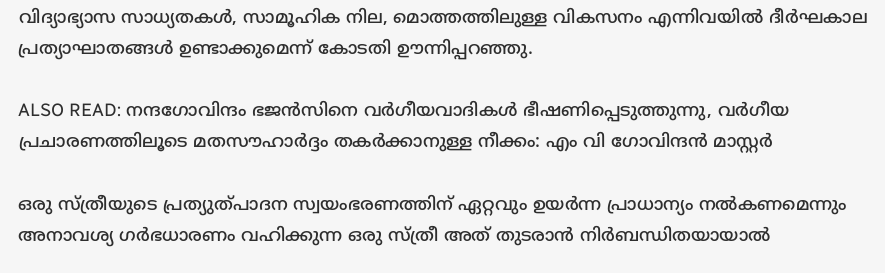വിദ്യാഭ്യാസ സാധ്യതകൾ, സാമൂഹിക നില, മൊത്തത്തിലുള്ള വികസനം എന്നിവയിൽ ദീർഘകാല പ്രത്യാഘാതങ്ങൾ ഉണ്ടാക്കുമെന്ന് കോടതി ഊന്നിപ്പറഞ്ഞു.

ALSO READ: നന്ദഗോവിന്ദം ഭജൻസിനെ വർഗീയവാദികൾ ഭീഷണിപ്പെടുത്തുന്നു, വർഗീയ പ്രചാരണത്തിലൂടെ മതസൗഹാർദ്ദം തകർക്കാനുള്ള നീക്കം: എം വി ഗോവിന്ദൻ മാസ്റ്റർ

ഒരു സ്ത്രീയുടെ പ്രത്യുത്പാദന സ്വയംഭരണത്തിന് ഏറ്റവും ഉയർന്ന പ്രാധാന്യം നൽകണമെന്നും അനാവശ്യ ഗർഭധാരണം വഹിക്കുന്ന ഒരു സ്ത്രീ അത് തുടരാൻ നിർബന്ധിതയായാൽ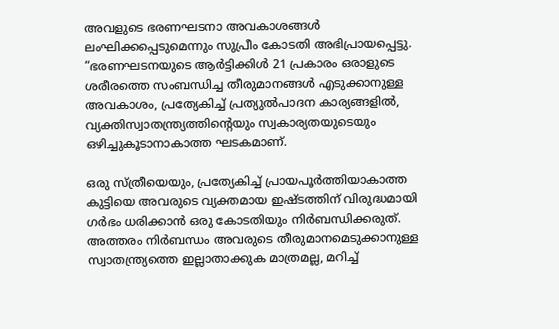അവളുടെ ഭരണഘടനാ അവകാശങ്ങൾ ലംഘിക്കപ്പെടുമെന്നും സുപ്രീം കോടതി അഭിപ്രായപ്പെട്ടു. “ഭരണഘടനയുടെ ആർട്ടിക്കിൾ 21 പ്രകാരം ഒരാളുടെ ശരീരത്തെ സംബന്ധിച്ച തീരുമാനങ്ങൾ എടുക്കാനുള്ള അവകാശം, പ്രത്യേകിച്ച് പ്രത്യുൽപാദന കാര്യങ്ങളിൽ, വ്യക്തിസ്വാതന്ത്ര്യത്തിന്റെയും സ്വകാര്യതയുടെയും ഒഴിച്ചുകൂടാനാകാത്ത ഘടകമാണ്.

ഒരു സ്ത്രീയെയും, പ്രത്യേകിച്ച് പ്രായപൂർത്തിയാകാത്ത കുട്ടിയെ അവരുടെ വ്യക്തമായ ഇഷ്ടത്തിന് വിരുദ്ധമായി ഗർഭം ധരിക്കാൻ ഒരു കോടതിയും നിർബന്ധിക്കരുത്. അത്തരം നിർബന്ധം അവരുടെ തീരുമാനമെടുക്കാനുള്ള സ്വാതന്ത്ര്യത്തെ ഇല്ലാതാക്കുക മാത്രമല്ല, മറിച്ച്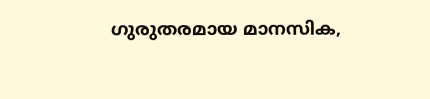ഗുരുതരമായ മാനസിക,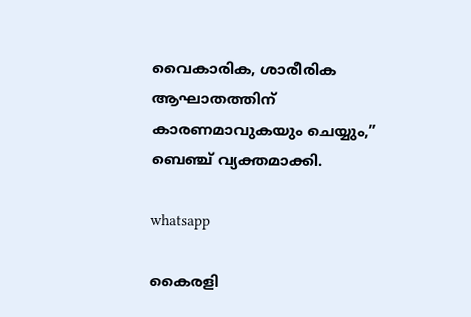വൈകാരിക, ശാരീരിക ആഘാതത്തിന് കാരണമാവുകയും ചെയ്യും,” ബെഞ്ച് വ്യക്തമാക്കി.

whatsapp

കൈരളി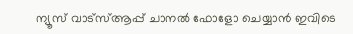ന്യൂസ് വാട്‌സ്ആപ്പ് ചാനല്‍ ഫോളോ ചെയ്യാന്‍ ഇവിടെ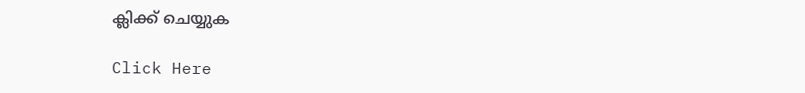ക്ലിക്ക് ചെയ്യുക

Click Here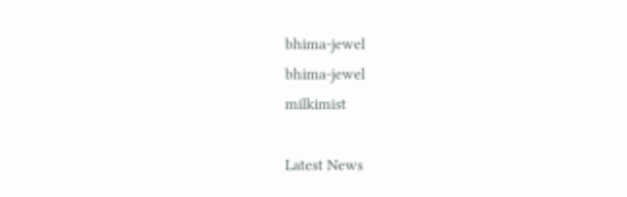bhima-jewel
bhima-jewel
milkimist

Latest News